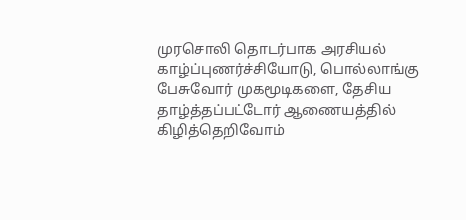முரசொலி தொடர்பாக அரசியல் காழ்ப்புணர்ச்சியோடு, பொல்லாங்கு பேசுவோர் முகமூடிகளை, தேசிய தாழ்த்தப்பட்டோர் ஆணையத்தில் கிழித்தெறிவோம்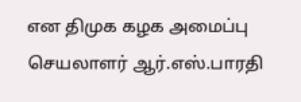என திமுக கழக அமைப்பு செயலாளர் ஆர்.எஸ்.பாரதி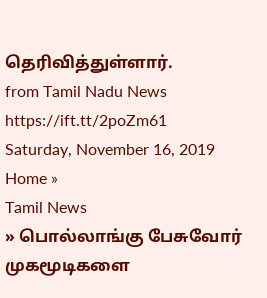தெரிவித்துள்ளார்.
from Tamil Nadu News https://ift.tt/2poZm61
Saturday, November 16, 2019
Home »
Tamil News
» பொல்லாங்கு பேசுவோர் முகமூடிகளை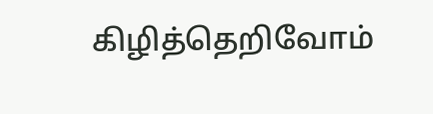கிழித்தெறிவோம்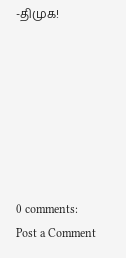-திமுக!







0 comments:
Post a Comment